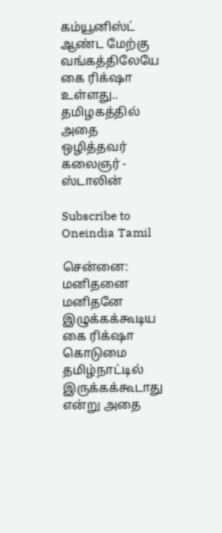கம்யூனிஸ்ட் ஆண்ட மேற்கு வங்கத்திலேயே கை ரிக்‌ஷா உள்ளது.. தமிழகத்தில் அதை ஒழித்தவர் கலைஞர் - ஸ்டாலின்

Subscribe to Oneindia Tamil

சென்னை: மனிதனை மனிதனே இழுக்கக்கூடிய கை ரிக்‌ஷா கொடுமை தமிழ்நாட்டில் இருக்கக்கூடாது என்று அதை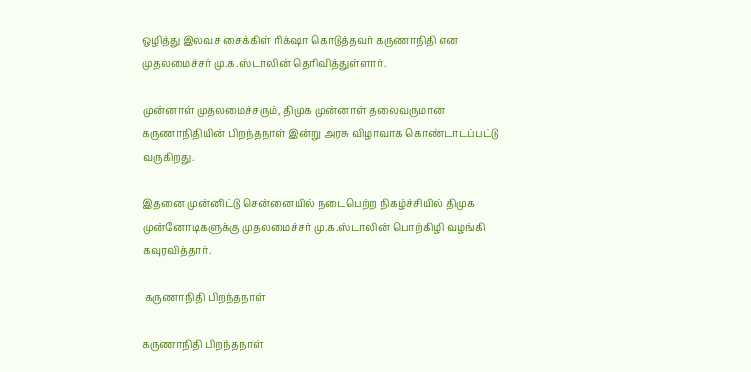ஒழித்து இலவச சைக்கிள் ரிக்‌ஷா கொடுத்தவர் கருணாநிதி என முதலமைச்சர் மு.க.ஸ்டாலின் தெரிவித்துள்ளார்.

முன்னாள் முதலமைச்சரும், திமுக முன்னாள் தலைவருமான கருணாநிதியின் பிறந்தநாள் இன்று அரசு விழாவாக கொண்டாடப்பட்டு வருகிறது.

இதனை முன்னிட்டு சென்னையில் நடைபெற்ற நிகழ்ச்சியில் திமுக முன்னோடிகளுக்கு முதலமைச்சர் மு.க.ஸ்டாலின் பொற்கிழி வழங்கி கவுரவித்தார்.

 கருணாநிதி பிறந்தநாள்

கருணாநிதி பிறந்தநாள்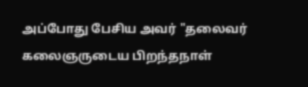அப்போது பேசிய அவர் "தலைவர் கலைஞருடைய பிறந்தநாள்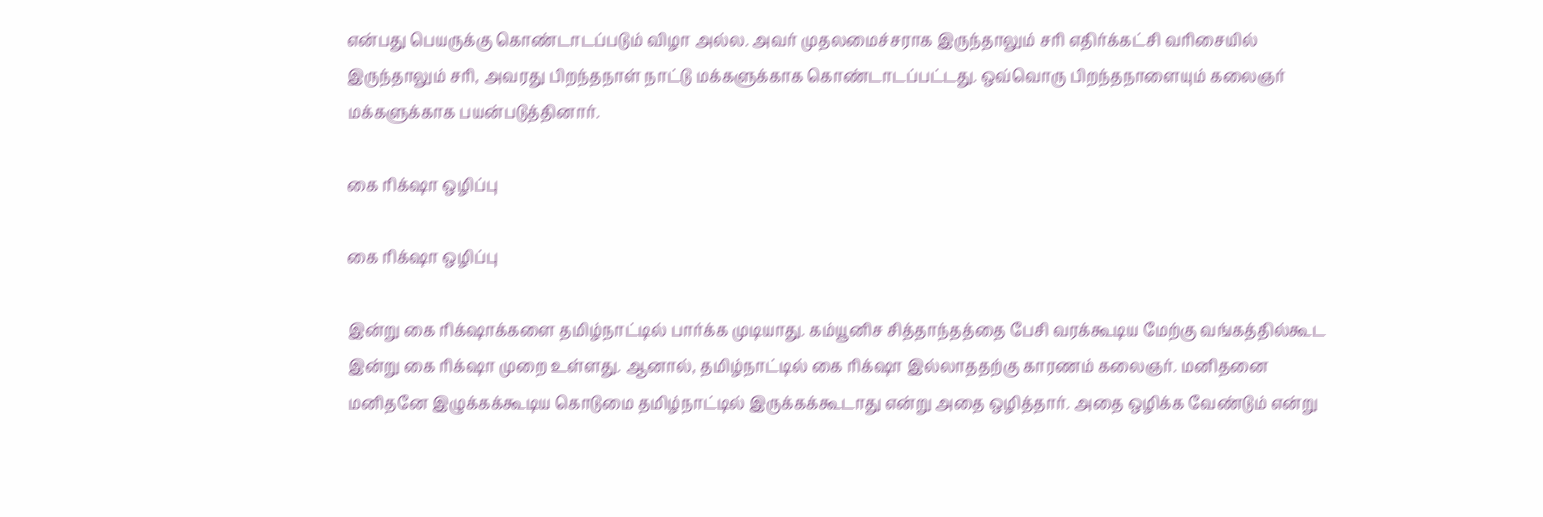என்பது பெயருக்கு கொண்டாடப்படும் விழா அல்ல. அவர் முதலமைச்சராக இருந்தாலும் சரி எதிர்க்கட்சி வரிசையில் இருந்தாலும் சரி, அவரது பிறந்தநாள் நாட்டு மக்களுக்காக கொண்டாடப்பட்டது. ஒவ்வொரு பிறந்தநாளையும் கலைஞர் மக்களுக்காக பயன்படுத்தினார்.

கை ரிக்‌ஷா ஒழிப்பு

கை ரிக்‌ஷா ஒழிப்பு

இன்று கை ரிக்‌ஷாக்களை தமிழ்நாட்டில் பார்க்க முடியாது. கம்யூனிச சித்தாந்தத்தை பேசி வரக்கூடிய மேற்கு வங்கத்தில்கூட இன்று கை ரிக்‌ஷா முறை உள்ளது. ஆனால், தமிழ்நாட்டில் கை ரிக்‌ஷா இல்லாததற்கு காரணம் கலைஞர். மனிதனை மனிதனே இழுக்கக்கூடிய கொடுமை தமிழ்நாட்டில் இருக்கக்கூடாது என்று அதை ஒழித்தார். அதை ஒழிக்க வேண்டும் என்று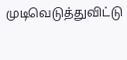முடிவெடுத்துவிட்டு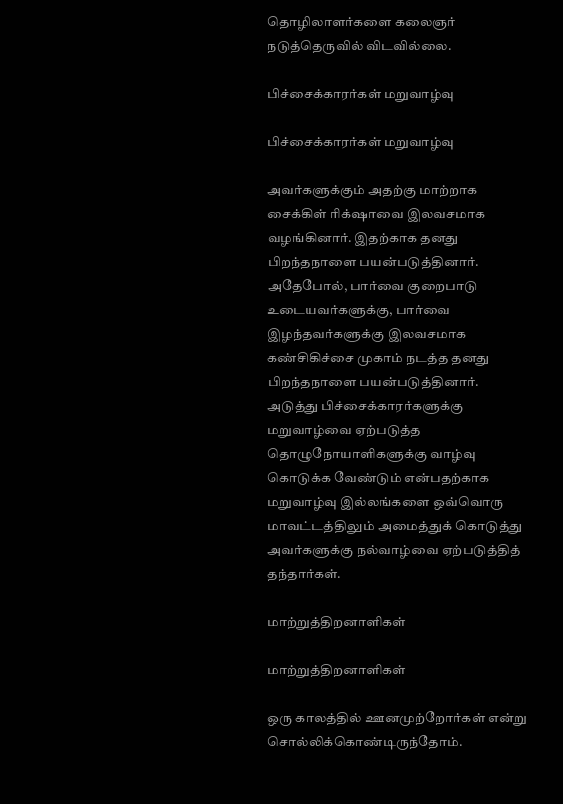தொழிலாளர்களை கலைஞர் நடுத்தெருவில் விடவில்லை.

பிச்சைக்காரர்கள் மறுவாழ்வு

பிச்சைக்காரர்கள் மறுவாழ்வு

அவர்களுக்கும் அதற்கு மாற்றாக சைக்கிள் ரிக்‌ஷாவை இலவசமாக வழங்கினார். இதற்காக தனது பிறந்தநாளை பயன்படுத்தினார். அதேபோல், பார்வை குறைபாடு உடையவர்களுக்கு, பார்வை இழந்தவர்களுக்கு இலவசமாக கண்சிகிச்சை முகாம் நடத்த தனது பிறந்தநாளை பயன்படுத்தினார். அடுத்து பிச்சைக்காரர்களுக்கு மறுவாழ்வை ஏற்படுத்த தொழுநோயாளிகளுக்கு வாழ்வு கொடுக்க வேண்டும் என்பதற்காக மறுவாழ்வு இல்லங்களை ஒவ்வொரு மாவட்டத்திலும் அமைத்துக் கொடுத்து அவர்களுக்கு நல்வாழ்வை ஏற்படுத்தித் தந்தார்கள்.

மாற்றுத்திறனாளிகள்

மாற்றுத்திறனாளிகள்

ஒரு காலத்தில் ஊனமுற்றோர்கள் என்று சொல்லிக்கொண்டிருந்தோம்.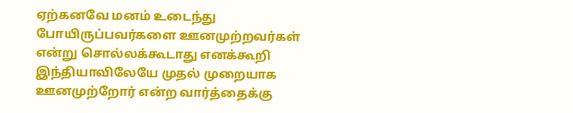ஏற்கனவே மனம் உடைந்து போயிருப்பவர்களை ஊனமுற்றவர்கள் என்று சொல்லக்கூடாது எனக்கூறி இந்தியாவிலேயே முதல் முறையாக ஊனமுற்றோர் என்ற வார்த்தைக்கு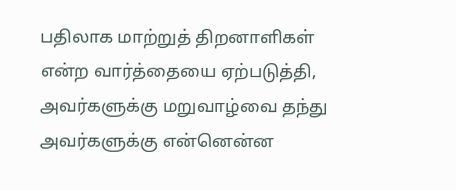பதிலாக மாற்றுத் திறனாளிகள் என்ற வார்த்தையை ஏற்படுத்தி, அவர்களுக்கு மறுவாழ்வை தந்து அவர்களுக்கு என்னென்ன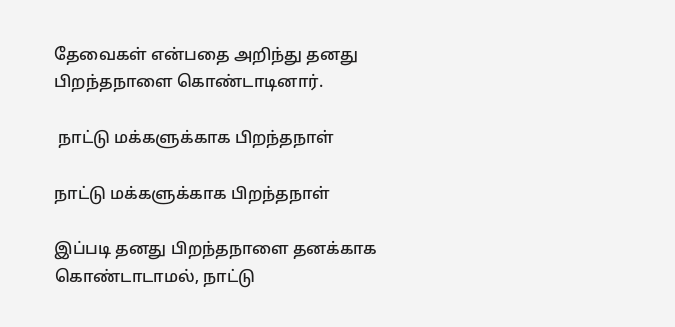தேவைகள் என்பதை அறிந்து தனது பிறந்தநாளை கொண்டாடினார்.

 நாட்டு மக்களுக்காக பிறந்தநாள்

நாட்டு மக்களுக்காக பிறந்தநாள்

இப்படி தனது பிறந்தநாளை தனக்காக கொண்டாடாமல், நாட்டு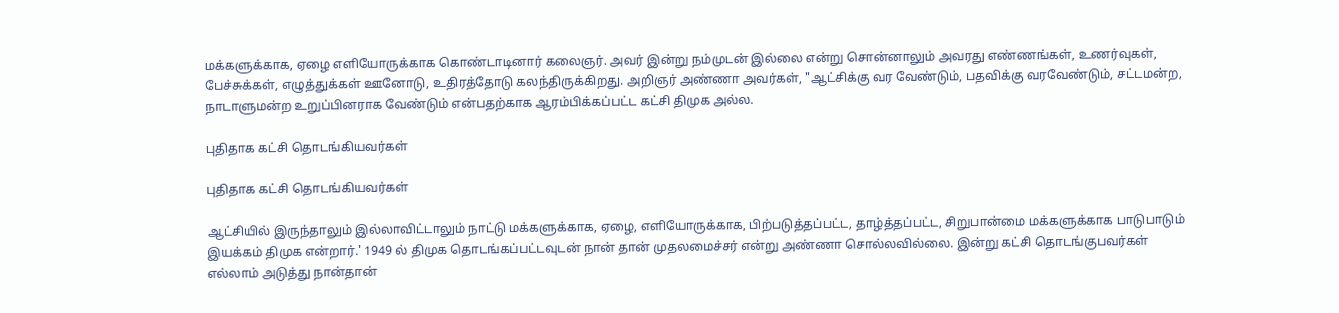மக்களுக்காக, ஏழை எளியோருக்காக கொண்டாடினார் கலைஞர். அவர் இன்று நம்முடன் இல்லை என்று சொன்னாலும் அவரது எண்ணங்கள், உணர்வுகள், பேச்சுக்கள், எழுத்துக்கள் ஊனோடு, உதிரத்தோடு கலந்திருக்கிறது. அறிஞர் அண்ணா அவர்கள், "ஆட்சிக்கு வர வேண்டும், பதவிக்கு வரவேண்டும், சட்டமன்ற, நாடாளுமன்ற உறுப்பினராக வேண்டும் என்பதற்காக ஆரம்பிக்கப்பட்ட கட்சி திமுக அல்ல.

புதிதாக கட்சி தொடங்கியவர்கள்

புதிதாக கட்சி தொடங்கியவர்கள்

ஆட்சியில் இருந்தாலும் இல்லாவிட்டாலும் நாட்டு மக்களுக்காக, ஏழை, எளியோருக்காக, பிற்படுத்தப்பட்ட, தாழ்த்தப்பட்ட, சிறுபான்மை மக்களுக்காக பாடுபாடும் இயக்கம் திமுக என்றார்.' 1949 ல் திமுக தொடங்கப்பட்டவுடன் நான் தான் முதலமைச்சர் என்று அண்ணா சொல்லவில்லை. இன்று கட்சி தொடங்குபவர்கள் எல்லாம் அடுத்து நான்தான்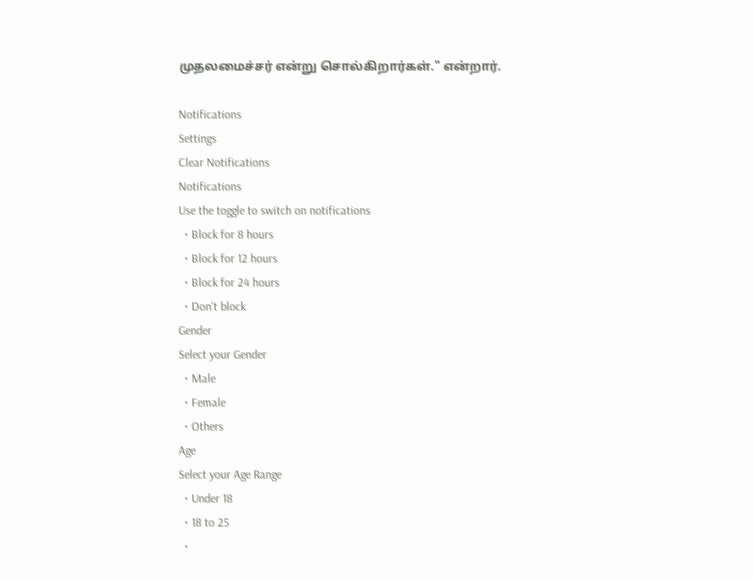முதலமைச்சர் என்று சொல்கிறார்கள்." என்றார்.

Notifications
Settings
Clear Notifications
Notifications
Use the toggle to switch on notifications
  • Block for 8 hours
  • Block for 12 hours
  • Block for 24 hours
  • Don't block
Gender
Select your Gender
  • Male
  • Female
  • Others
Age
Select your Age Range
  • Under 18
  • 18 to 25
  •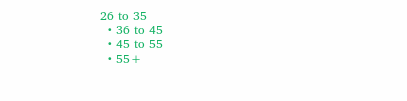26 to 35
  • 36 to 45
  • 45 to 55
  • 55+